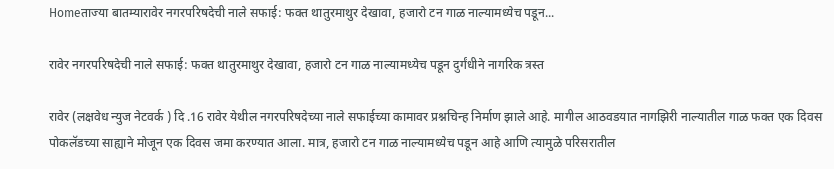Homeताज्या बातम्यारावेर नगरपरिषदेची नाले सफाई: फक्त थातुरमाथुर देखावा, हजारो टन गाळ नाल्यामध्येच पडून...

रावेर नगरपरिषदेची नाले सफाई: फक्त थातुरमाथुर देखावा, हजारो टन गाळ नाल्यामध्येच पडून दुर्गंधीने नागरिक त्रस्त

रावेर (लक्षवेध न्युज नेटवर्क ) दि .16 रावेर येथील नगरपरिषदेच्या नाले सफाईच्या कामावर प्रश्नचिन्ह निर्माण झाले आहे. मागील आठवडयात नागझिरी नाल्यातील गाळ फक्त एक दिवस पोकलॅडच्या साह्याने मोजून एक दिवस जमा करण्यात आला. मात्र, हजारो टन गाळ नाल्यामध्येच पडून आहे आणि त्यामुळे परिसरातील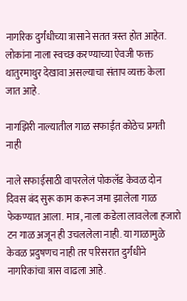नागरिक दुर्गंधीच्या त्रासाने सतत त्रस्त होत आहेत. लोकांना नाला स्वच्छ करण्याच्या ऐवजी फक्त थातुरमाथुर देखावा असल्याचा संताप व्यक्त केला जात आहे.

नागझिरी नाल्यातील गाळ सफाईत कोठेच प्रगती नाही

नाले सफाईसाठी वापरलेलं पोकलॅड केवळ दोन दिवस बंद सुरू काम करून जमा झालेला गाळ फेकण्यात आला. मात्र, नाला कडेला लावलेला हजारो टन गाळ अजून ही उचललेला नाही. या गाळामुळे केवळ प्रदुषणच नाही तर परिसरात दुर्गंधीने नागरिकांचा त्रास वाढला आहे.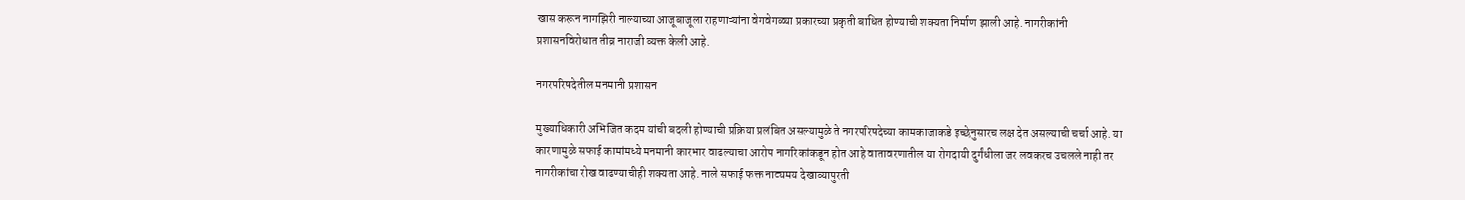खास करून नागझिरी नाल्याच्या आजूबाजूला राहणाऱ्यांना वेगवेगळ्या प्रकारच्या प्रकृती बाधित होण्याची शक्यता निर्माण झाली आहे. नागरीकांनी प्रशासनविरोधात तीव्र नाराजी व्यक्त केली आहे.

नगरपरिषदेतील मनमानी प्रशासन

मुख्याधिकारी अभिजित कदम यांची बदली होण्याची प्रक्रिया प्रलंबित असल्यामुळे ते नगरपरिषदेच्या कामकाजाकडे इच्छेनुसारच लक्ष देत असल्याची चर्चा आहे. या कारणामुळे सफाई कामांमध्ये मनमानी कारभार वाढल्याचा आरोप नागरिकांकडून होत आहे वातावरणातील या रोगदायी दुर्गंधीला जर लवकरच उचलले नाही तर नागरीकांचा रोख वाढण्याचीही शक्यता आहे. नाले सफाई फक्त नाट्यमय देखाव्यापुरती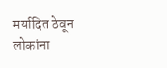मर्यादित ठेवून लोकांना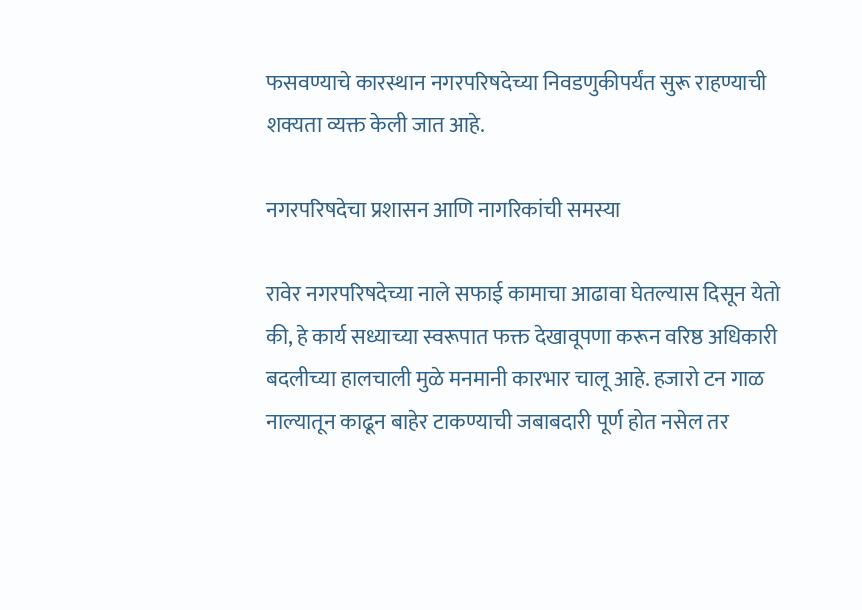फसवण्याचे कारस्थान नगरपरिषदेच्या निवडणुकीपर्यंत सुरू राहण्याची शक्यता व्यक्त केली जात आहे.

नगरपरिषदेचा प्रशासन आणि नागरिकांची समस्या

रावेर नगरपरिषदेच्या नाले सफाई कामाचा आढावा घेतल्यास दिसून येतो की, हे कार्य सध्याच्या स्वरूपात फक्त देखावूपणा करून वरिष्ठ अधिकारी बदलीच्या हालचाली मुळे मनमानी कारभार चालू आहे. हजारो टन गाळ नाल्यातून काढून बाहेर टाकण्याची जबाबदारी पूर्ण होत नसेल तर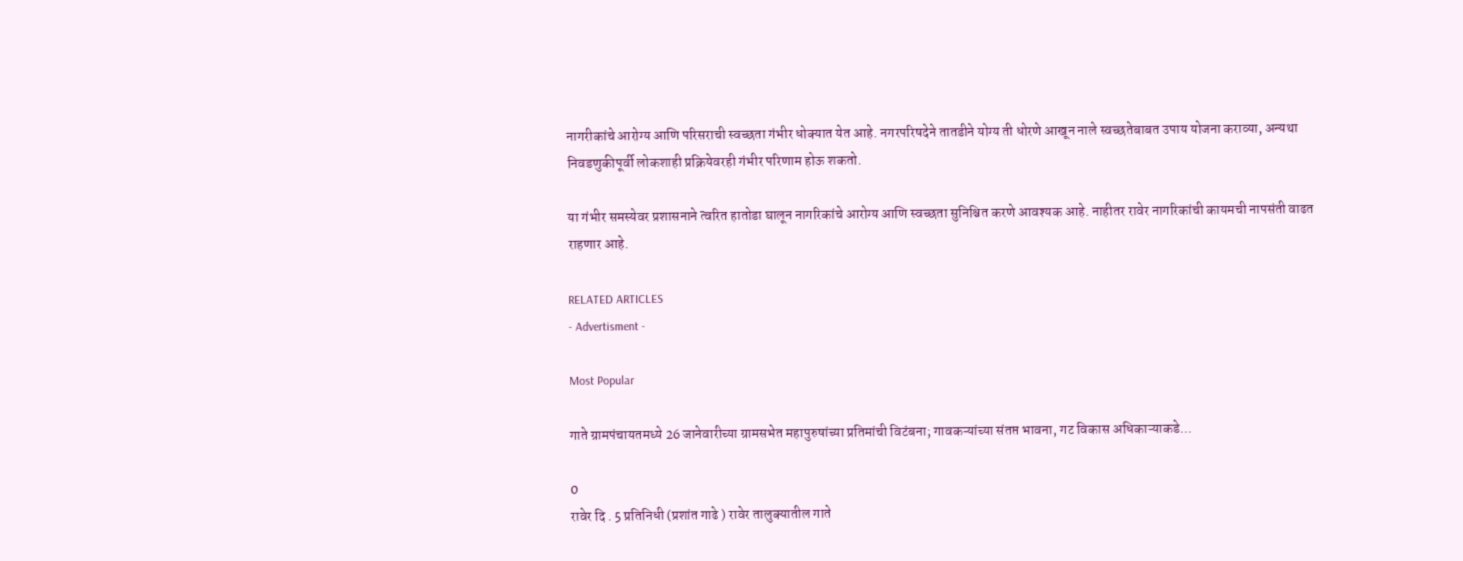नागरीकांचे आरोग्य आणि परिसराची स्वच्छता गंभीर धोक्यात येत आहे. नगरपरिषदेने तातडीने योग्य ती धोरणे आखून नाले स्वच्छतेबाबत उपाय योजना कराव्या, अन्यथा निवडणुकीपूर्वी लोकशाही प्रक्रियेवरही गंभीर परिणाम होऊ शकतो.

या गंभीर समस्येवर प्रशासनाने त्वरित हातोडा घालून नागरिकांचे आरोग्य आणि स्वच्छता सुनिश्चित करणे आवश्यक आहे. नाहीतर रावेर नागरिकांची कायमची नापसंती वाढत राहणार आहे.

RELATED ARTICLES
- Advertisment -

Most Popular

गाते ग्रामपंचायतमध्ये 26 जानेवारीच्या ग्रामसभेत महापुरुषांच्या प्रतिमांची विटंबना; गावकऱ्यांच्या संतप्त भावना, गट विकास अधिकाऱ्याकडे...

0
रावेर दि . 5 प्रतिनिधी (प्रशांत गाढे ) रावेर तालुक्यातील गाते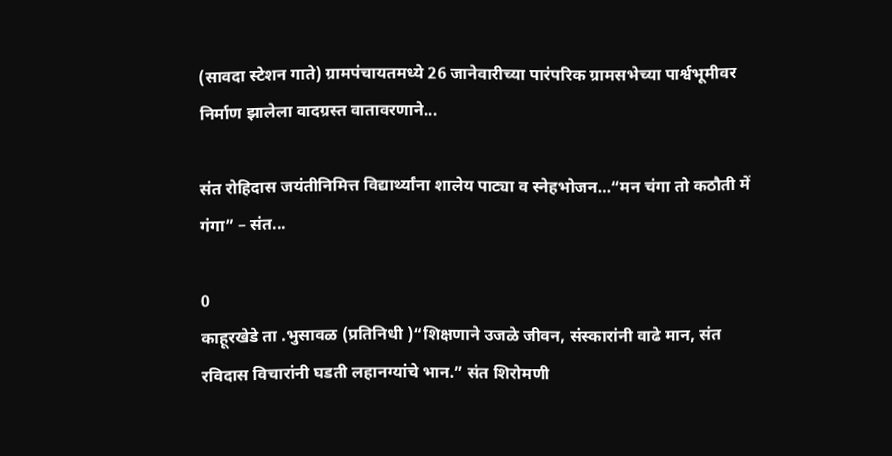(सावदा स्टेशन गाते) ग्रामपंचायतमध्ये 26 जानेवारीच्या पारंपरिक ग्रामसभेच्या पार्श्वभूमीवर निर्माण झालेला वादग्रस्त वातावरणाने...

संत रोहिदास जयंतीनिमित्त विद्यार्थ्यांना शालेय पाट्या व स्नेहभोजन…“मन चंगा तो कठौती में गंगा” – संत...

0
काहूरखेडे ता .भुसावळ (प्रतिनिधी )“शिक्षणाने उजळे जीवन, संस्कारांनी वाढे मान, संत रविदास विचारांनी घडती लहानग्यांचे भान.” संत शिरोमणी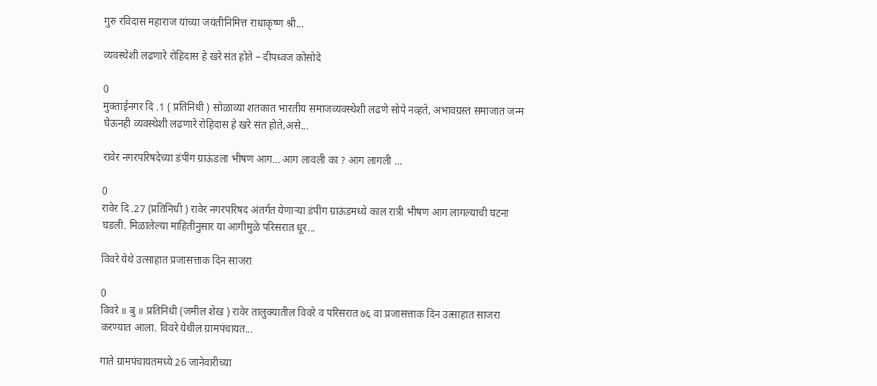गुरु रविदास महाराज यांच्या जयंतीनिमित्त राधाकृष्ण श्री...

व्यवस्थेशी लढणारे रोहिदास हे खरे संत होते – दीपध्वज कोसोदे

0
मुक्ताईनगर दि .1 ( प्रतिनिधी ) सोळाव्या शतकात भारतीय समाजव्यवस्थेशी लढणे सोपे नव्हते, अभावग्रस्त समाजात जन्म घेऊनही व्यवस्थेशी लढणारे रोहिदास हे खरे संत होते,असे...

रावेर नगरपरिषदेच्या डंपींग ग्राऊंडला भीषण आग… आग लावली का ? आग लागली …

0
रावेर दि .27 (प्रतिनिधी ) रावेर नगरपरिषद अंतर्गत येणाऱ्या डंपींग ग्राऊंडमध्ये काल रात्री भीषण आग लागल्याची घटना घडली. मिळालेल्या माहितीनुसार या आगीमुळे परिसरात धूर...

विवरे येथे उत्साहात प्रजासत्ताक दिन साजरा

0
विवरे ॥ बु ॥ प्रतिनिधी (जमील शेख ) रावेर तालुक्यातील विवरे व परिसरात ७६ वा प्रजासत्ताक दिन उत्साहात साजरा करण्यात आला. विवरे येथील ग्रामपंचायत...

गाते ग्रामपंचायतमध्ये 26 जानेवारीच्या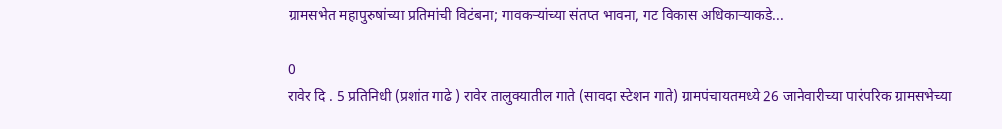ग्रामसभेत महापुरुषांच्या प्रतिमांची विटंबना; गावकऱ्यांच्या संतप्त भावना, गट विकास अधिकाऱ्याकडे...

0
रावेर दि . 5 प्रतिनिधी (प्रशांत गाढे ) रावेर तालुक्यातील गाते (सावदा स्टेशन गाते) ग्रामपंचायतमध्ये 26 जानेवारीच्या पारंपरिक ग्रामसभेच्या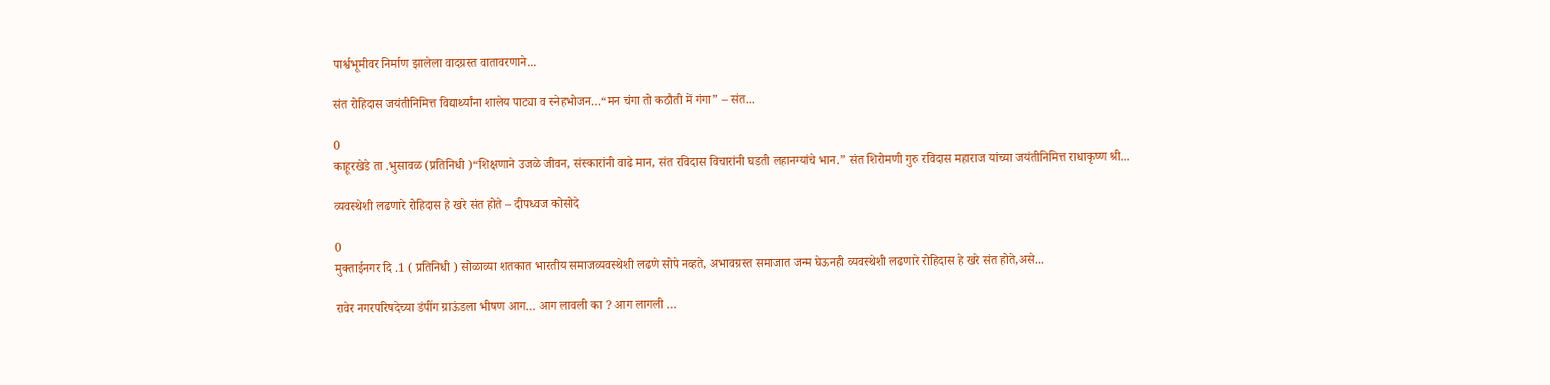पार्श्वभूमीवर निर्माण झालेला वादग्रस्त वातावरणाने...

संत रोहिदास जयंतीनिमित्त विद्यार्थ्यांना शालेय पाट्या व स्नेहभोजन…“मन चंगा तो कठौती में गंगा” – संत...

0
काहूरखेडे ता .भुसावळ (प्रतिनिधी )“शिक्षणाने उजळे जीवन, संस्कारांनी वाढे मान, संत रविदास विचारांनी घडती लहानग्यांचे भान.” संत शिरोमणी गुरु रविदास महाराज यांच्या जयंतीनिमित्त राधाकृष्ण श्री...

व्यवस्थेशी लढणारे रोहिदास हे खरे संत होते – दीपध्वज कोसोदे

0
मुक्ताईनगर दि .1 ( प्रतिनिधी ) सोळाव्या शतकात भारतीय समाजव्यवस्थेशी लढणे सोपे नव्हते, अभावग्रस्त समाजात जन्म घेऊनही व्यवस्थेशी लढणारे रोहिदास हे खरे संत होते,असे...

रावेर नगरपरिषदेच्या डंपींग ग्राऊंडला भीषण आग… आग लावली का ? आग लागली …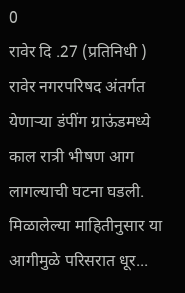0
रावेर दि .27 (प्रतिनिधी ) रावेर नगरपरिषद अंतर्गत येणाऱ्या डंपींग ग्राऊंडमध्ये काल रात्री भीषण आग लागल्याची घटना घडली. मिळालेल्या माहितीनुसार या आगीमुळे परिसरात धूर...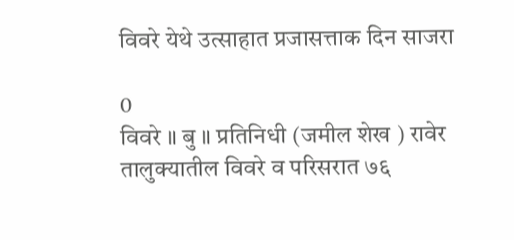विवरे येथे उत्साहात प्रजासत्ताक दिन साजरा

0
विवरे ॥ बु ॥ प्रतिनिधी (जमील शेख ) रावेर तालुक्यातील विवरे व परिसरात ७६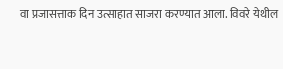वा प्रजासत्ताक दिन उत्साहात साजरा करण्यात आला. विवरे येथील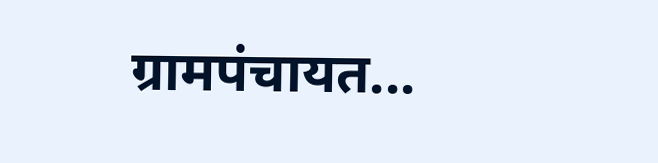ग्रामपंचायत...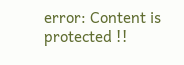error: Content is protected !!